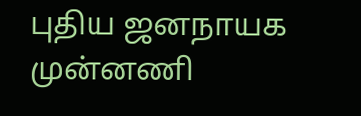புதிய ஜனநாயக முன்னணி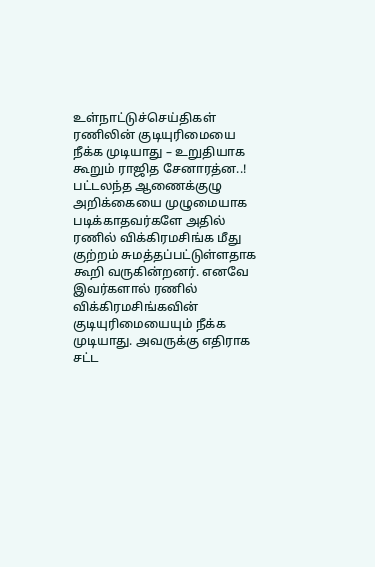உள்நாட்டுச்செய்திகள்
ரணிலின் குடியுரிமையை நீக்க முடியாது – உறுதியாக கூறும் ராஜித சேனாரத்ன..!
பட்டலந்த ஆணைக்குழு அறிக்கையை முழுமையாக படிக்காதவர்களே அதில் ரணில் விக்கிரமசிங்க மீது குற்றம் சுமத்தப்பட்டுள்ளதாக கூறி வருகின்றனர். எனவே இவர்களால் ரணில் விக்கிரமசிங்கவின் குடியுரிமையையும் நீக்க முடியாது. அவருக்கு எதிராக சட்ட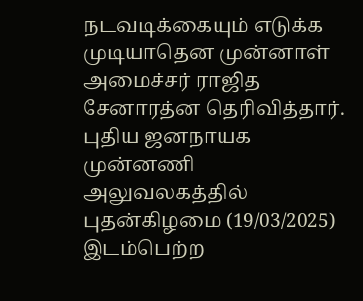நடவடிக்கையும் எடுக்க முடியாதென முன்னாள் அமைச்சர் ராஜித சேனாரத்ன தெரிவித்தார்.
புதிய ஜனநாயக முன்னணி அலுவலகத்தில் புதன்கிழமை (19/03/2025) இடம்பெற்ற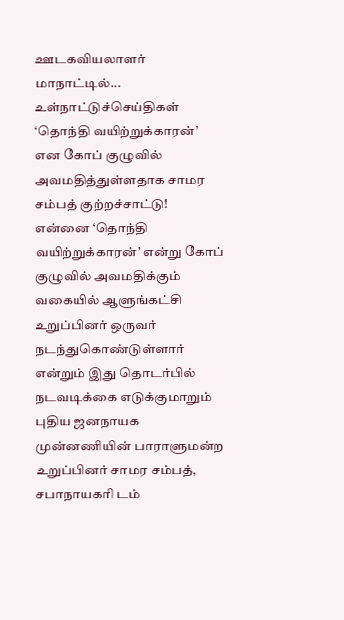ஊடகவியலாளர் மாநாட்டில்...
உள்நாட்டுச்செய்திகள்
‘தொந்தி வயிற்றுக்காரன்’ என கோப் குழுவில் அவமதித்துள்ளதாக சாமர சம்பத் குற்றச்சாட்டு!
என்னை ‘தொந்தி வயிற்றுக்காரன்’ என்று கோப் குழுவில் அவமதிக்கும் வகையில் ஆளுங்கட்சி உறுப்பினர் ஒருவர் நடந்துகொண்டுள்ளார் என்றும் இது தொடர்பில் நடவடிக்கை எடுக்குமாறும் புதிய ஜனநாயக முன்னணியின் பாராளுமன்ற உறுப்பினர் சாமர சம்பத், சபாநாயகரி டம்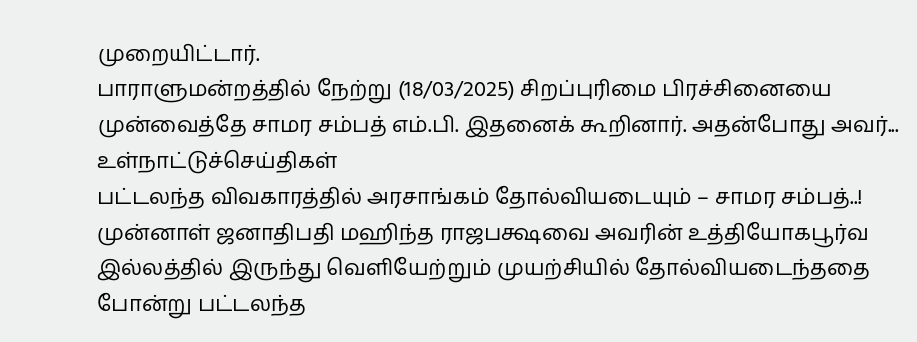முறையிட்டார்.
பாராளுமன்றத்தில் நேற்று (18/03/2025) சிறப்புரிமை பிரச்சினையை முன்வைத்தே சாமர சம்பத் எம்.பி. இதனைக் கூறினார். அதன்போது அவர்...
உள்நாட்டுச்செய்திகள்
பட்டலந்த விவகாரத்தில் அரசாங்கம் தோல்வியடையும் – சாமர சம்பத்..!
முன்னாள் ஜனாதிபதி மஹிந்த ராஜபக்ஷவை அவரின் உத்தியோகபூர்வ இல்லத்தில் இருந்து வெளியேற்றும் முயற்சியில் தோல்வியடைந்ததை போன்று பட்டலந்த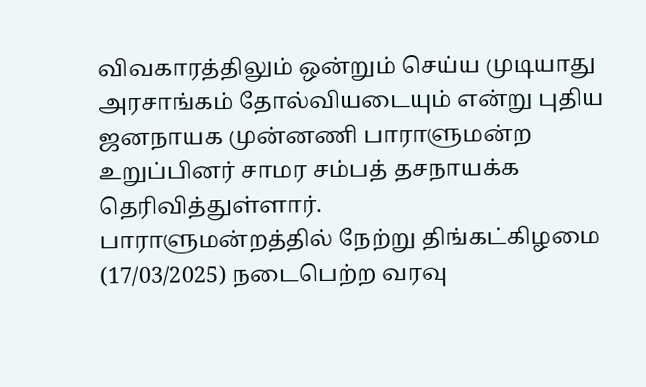விவகாரத்திலும் ஒன்றும் செய்ய முடியாது அரசாங்கம் தோல்வியடையும் என்று புதிய ஜனநாயக முன்னணி பாராளுமன்ற உறுப்பினர் சாமர சம்பத் தசநாயக்க தெரிவித்துள்ளார்.
பாராளுமன்றத்தில் நேற்று திங்கட்கிழமை (17/03/2025) நடைபெற்ற வரவு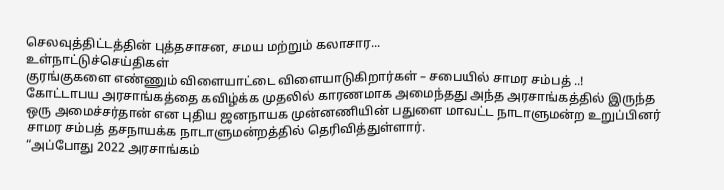செலவுத்திட்டத்தின் புத்தசாசன, சமய மற்றும் கலாசார...
உள்நாட்டுச்செய்திகள்
குரங்குகளை எண்ணும் விளையாட்டை விளையாடுகிறார்கள் – சபையில் சாமர சம்பத் ..!
கோட்டாபய அரசாங்கத்தை கவிழ்க்க முதலில் காரணமாக அமைந்தது அந்த அரசாங்கத்தில் இருந்த ஒரு அமைச்சர்தான் என புதிய ஜனநாயக முன்னணியின் பதுளை மாவட்ட நாடாளுமன்ற உறுப்பினர் சாமர சம்பத் தசநாயக்க நாடாளுமன்றத்தில் தெரிவித்துள்ளார்.
“அப்போது 2022 அரசாங்கம்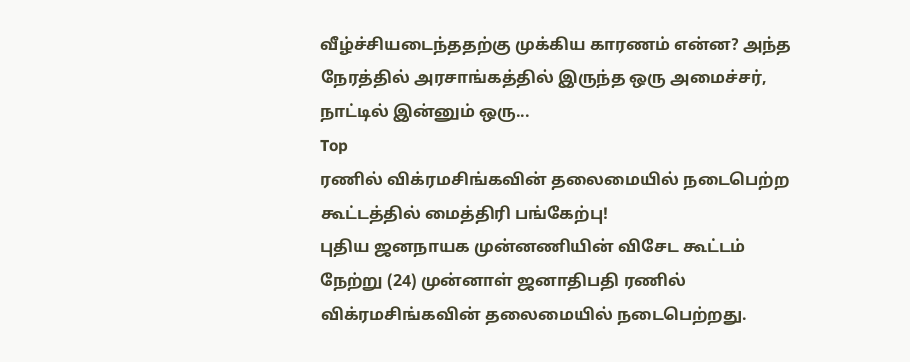வீழ்ச்சியடைந்ததற்கு முக்கிய காரணம் என்ன? அந்த நேரத்தில் அரசாங்கத்தில் இருந்த ஒரு அமைச்சர், நாட்டில் இன்னும் ஒரு...
Top
ரணில் விக்ரமசிங்கவின் தலைமையில் நடைபெற்ற கூட்டத்தில் மைத்திரி பங்கேற்பு!
புதிய ஜனநாயக முன்னணியின் விசேட கூட்டம் நேற்று (24) முன்னாள் ஜனாதிபதி ரணில் விக்ரமசிங்கவின் தலைமையில் நடைபெற்றது.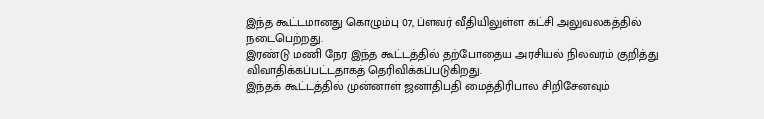இந்த கூட்டமானது கொழும்பு 07, ப்ளவர் வீதியிலுள்ள கட்சி அலுவலகத்தில் நடைபெற்றது.
இரண்டு மணி நேர இந்த கூட்டத்தில் தற்போதைய அரசியல் நிலவரம் குறித்து விவாதிக்கப்பட்டதாகத் தெரிவிக்கப்படுகிறது.
இந்தக் கூட்டத்தில் முன்னாள் ஜனாதிபதி மைத்திரிபால சிறிசேனவும்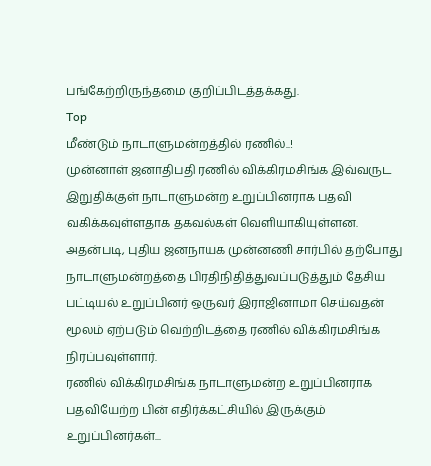பங்கேற்றிருந்தமை குறிப்பிடத்தக்கது.
Top
மீண்டும் நாடாளுமன்றத்தில் ரணில்..!
முன்னாள் ஜனாதிபதி ரணில் விக்கிரமசிங்க இவ்வருட இறுதிக்குள் நாடாளுமன்ற உறுப்பினராக பதவி வகிக்கவுள்ளதாக தகவல்கள் வெளியாகியுள்ளன.
அதன்படி, புதிய ஜனநாயக முன்னணி சார்பில் தற்போது நாடாளுமன்றத்தை பிரதிநிதித்துவப்படுத்தும் தேசிய பட்டியல் உறுப்பினர் ஒருவர் இராஜினாமா செய்வதன் மூலம் ஏற்படும் வெற்றிடத்தை ரணில் விக்கிரமசிங்க நிரப்பவுள்ளார்.
ரணில் விக்கிரமசிங்க நாடாளுமன்ற உறுப்பினராக பதவியேற்ற பின் எதிர்க்கட்சியில் இருக்கும் உறுப்பினர்கள்...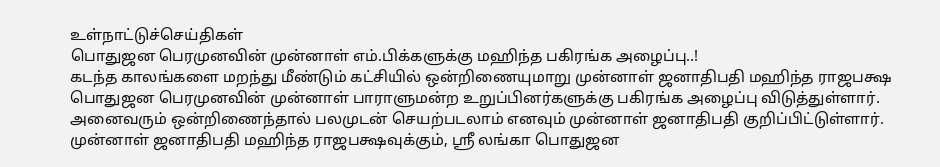உள்நாட்டுச்செய்திகள்
பொதுஜன பெரமுனவின் முன்னாள் எம்.பிக்களுக்கு மஹிந்த பகிரங்க அழைப்பு..!
கடந்த காலங்களை மறந்து மீண்டும் கட்சியில் ஒன்றிணையுமாறு முன்னாள் ஜனாதிபதி மஹிந்த ராஜபக்ஷ பொதுஜன பெரமுனவின் முன்னாள் பாராளுமன்ற உறுப்பினர்களுக்கு பகிரங்க அழைப்பு விடுத்துள்ளார். அனைவரும் ஒன்றிணைந்தால் பலமுடன் செயற்படலாம் எனவும் முன்னாள் ஜனாதிபதி குறிப்பிட்டுள்ளார்.
முன்னாள் ஜனாதிபதி மஹிந்த ராஜபக்ஷவுக்கும், ஸ்ரீ லங்கா பொதுஜன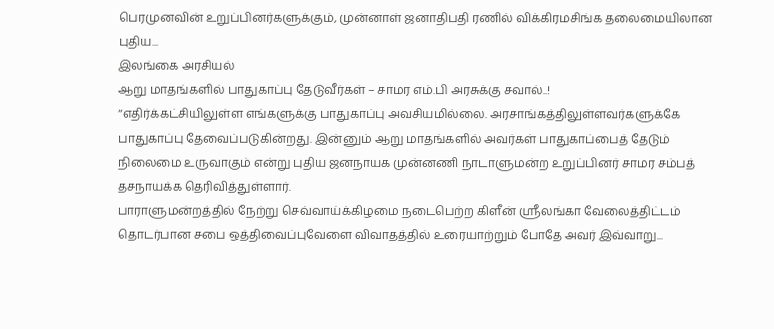பெரமுனவின் உறுப்பினர்களுக்கும், முன்னாள் ஜனாதிபதி ரணில் விக்கிரமசிங்க தலைமையிலான புதிய...
இலங்கை அரசியல்
ஆறு மாதங்களில் பாதுகாப்பு தேடுவீர்கள் – சாமர எம்.பி அரசுக்கு சவால்..!
‘‘எதிர்க்கட்சியிலுள்ள எங்களுக்கு பாதுகாப்பு அவசியமில்லை. அரசாங்கத்திலுள்ளவர்களுக்கே பாதுகாப்பு தேவைப்படுகின்றது. இன்னும் ஆறு மாதங்களில் அவர்கள் பாதுகாப்பைத் தேடும் நிலைமை உருவாகும் என்று புதிய ஜனநாயக முன்னணி நாடாளுமன்ற உறுப்பினர் சாமர சம்பத் தசநாயக்க தெரிவித்துள்ளார்.
பாராளுமன்றத்தில் நேற்று செவ்வாய்க்கிழமை நடைபெற்ற கிளீன் ஸ்ரீலங்கா வேலைத்திட்டம் தொடர்பான சபை ஒத்திவைப்புவேளை விவாதத்தில் உரையாற்றும் போதே அவர் இவ்வாறு...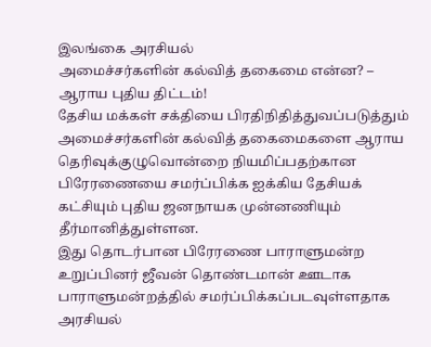இலங்கை அரசியல்
அமைச்சர்களின் கல்வித் தகைமை என்ன? – ஆராய புதிய திட்டம்!
தேசிய மக்கள் சக்தியை பிரதிநிதித்துவப்படுத்தும் அமைச்சர்களின் கல்வித் தகைமைகளை ஆராய தெரிவுக்குழுவொன்றை நியமிப்பதற்கான பிரேரணையை சமர்ப்பிக்க ஐக்கிய தேசியக் கட்சியும் புதிய ஜனநாயக முன்னணியும் தீர்மானித்துள்ளன.
இது தொடர்பான பிரேரணை பாராளுமன்ற உறுப்பினர் ஜீவன் தொண்டமான் ஊடாக பாராளுமன்றத்தில் சமர்ப்பிக்கப்படவுள்ளதாக அரசியல்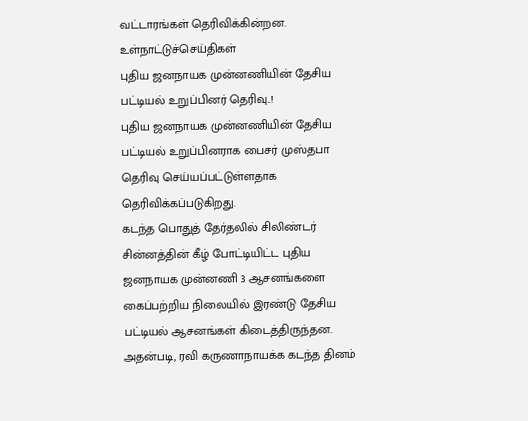வட்டாரங்கள் தெரிவிக்கின்றன.
உள்நாட்டுச்செய்திகள்
புதிய ஜனநாயக முன்னணியின் தேசிய பட்டியல் உறுப்பினர் தெரிவு..!
புதிய ஜனநாயக முன்னணியின் தேசிய பட்டியல் உறுப்பினராக பைசர் முஸ்தபா தெரிவு செய்யப்பட்டுள்ளதாக தெரிவிக்கப்படுகிறது.
கடந்த பொதுத் தேர்தலில் சிலிண்டர் சின்னத்தின் கீழ் போட்டியிட்ட புதிய ஜனநாயக முன்னணி 3 ஆசனங்களை கைப்பற்றிய நிலையில் இரண்டு தேசிய பட்டியல் ஆசனங்கள் கிடைத்திருந்தன.
அதன்படி, ரவி கருணாநாயக்க கடந்த தினம்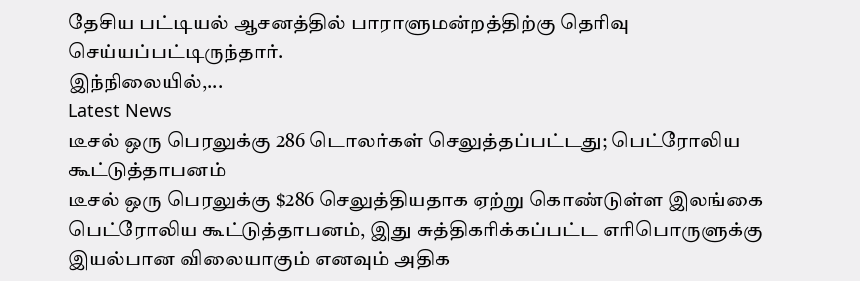தேசிய பட்டியல் ஆசனத்தில் பாராளுமன்றத்திற்கு தெரிவு செய்யப்பட்டிருந்தார்.
இந்நிலையில்,...
Latest News
டீசல் ஒரு பெரலுக்கு 286 டொலர்கள் செலுத்தப்பட்டது; பெட்ரோலிய கூட்டுத்தாபனம்
டீசல் ஒரு பெரலுக்கு $286 செலுத்தியதாக ஏற்று கொண்டுள்ள இலங்கை பெட்ரோலிய கூட்டுத்தாபனம், இது சுத்திகரிக்கப்பட்ட எரிபொருளுக்கு இயல்பான விலையாகும் எனவும் அதிக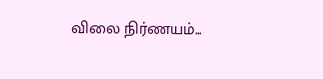விலை நிர்ணயம்...